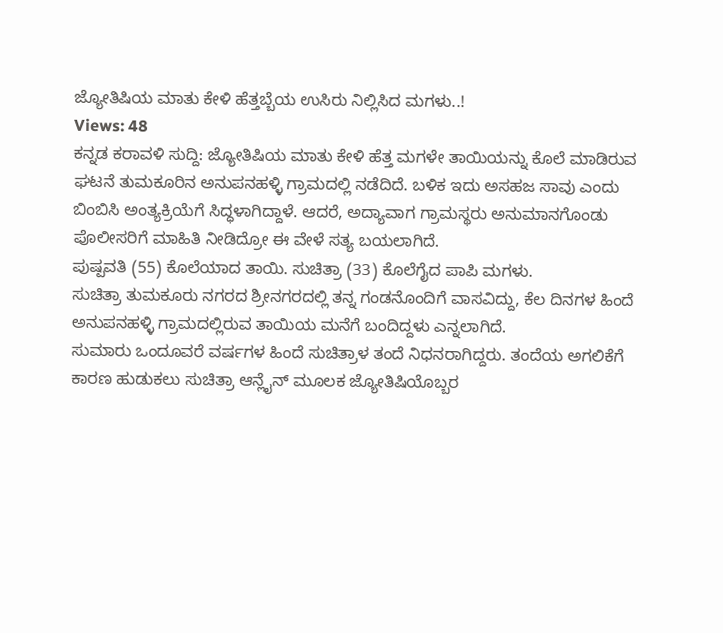ಜ್ಯೋತಿಷಿಯ ಮಾತು ಕೇಳಿ ಹೆತ್ತಬ್ಬೆಯ ಉಸಿರು ನಿಲ್ಲಿಸಿದ ಮಗಳು..!
Views: 48
ಕನ್ನಡ ಕರಾವಳಿ ಸುದ್ದಿ: ಜ್ಯೋತಿಷಿಯ ಮಾತು ಕೇಳಿ ಹೆತ್ತ ಮಗಳೇ ತಾಯಿಯನ್ನು ಕೊಲೆ ಮಾಡಿರುವ ಘಟನೆ ತುಮಕೂರಿನ ಅನುಪನಹಳ್ಳಿ ಗ್ರಾಮದಲ್ಲಿ ನಡೆದಿದೆ. ಬಳಿಕ ಇದು ಅಸಹಜ ಸಾವು ಎಂದು ಬಿಂಬಿಸಿ ಅಂತ್ಯಕ್ರಿಯೆಗೆ ಸಿದ್ಧಳಾಗಿದ್ದಾಳೆ. ಆದರೆ, ಅದ್ಯಾವಾಗ ಗ್ರಾಮಸ್ಥರು ಅನುಮಾನಗೊಂಡು ಪೊಲೀಸರಿಗೆ ಮಾಹಿತಿ ನೀಡಿದ್ರೋ ಈ ವೇಳೆ ಸತ್ಯ ಬಯಲಾಗಿದೆ.
ಪುಷ್ಪವತಿ (55) ಕೊಲೆಯಾದ ತಾಯಿ. ಸುಚಿತ್ರಾ (33) ಕೊಲೆಗೈದ ಪಾಪಿ ಮಗಳು.
ಸುಚಿತ್ರಾ ತುಮಕೂರು ನಗರದ ಶ್ರೀನಗರದಲ್ಲಿ ತನ್ನ ಗಂಡನೊಂದಿಗೆ ವಾಸವಿದ್ದು, ಕೆಲ ದಿನಗಳ ಹಿಂದೆ ಅನುಪನಹಳ್ಳಿ ಗ್ರಾಮದಲ್ಲಿರುವ ತಾಯಿಯ ಮನೆಗೆ ಬಂದಿದ್ದಳು ಎನ್ನಲಾಗಿದೆ.
ಸುಮಾರು ಒಂದೂವರೆ ವರ್ಷಗಳ ಹಿಂದೆ ಸುಚಿತ್ರಾಳ ತಂದೆ ನಿಧನರಾಗಿದ್ದರು. ತಂದೆಯ ಅಗಲಿಕೆಗೆ ಕಾರಣ ಹುಡುಕಲು ಸುಚಿತ್ರಾ ಆನ್ಲೈನ್ ಮೂಲಕ ಜ್ಯೋತಿಷಿಯೊಬ್ಬರ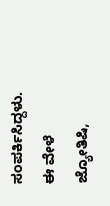ಸಂಪರ್ಕಿಸಿದ್ದಳು. ಈ ವೇಳೆ ಜ್ಯೋತಿಷಿ,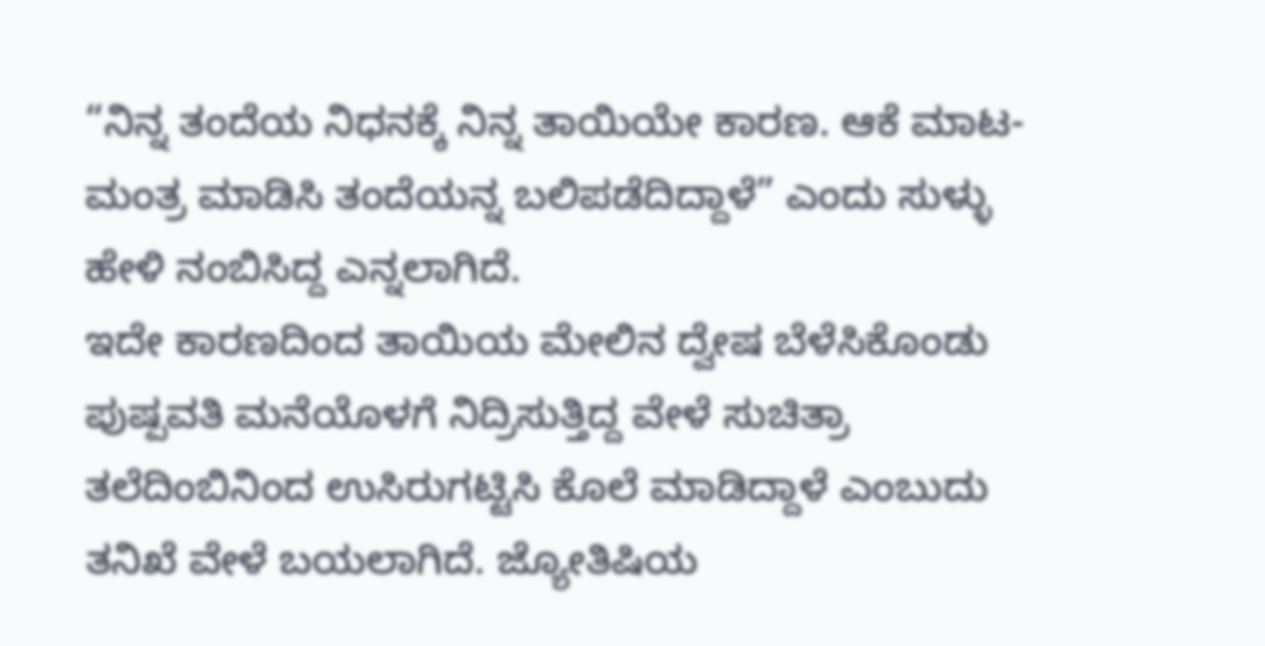“ನಿನ್ನ ತಂದೆಯ ನಿಧನಕ್ಕೆ ನಿನ್ನ ತಾಯಿಯೇ ಕಾರಣ. ಆಕೆ ಮಾಟ-ಮಂತ್ರ ಮಾಡಿಸಿ ತಂದೆಯನ್ನ ಬಲಿಪಡೆದಿದ್ದಾಳೆ” ಎಂದು ಸುಳ್ಳು ಹೇಳಿ ನಂಬಿಸಿದ್ದ ಎನ್ನಲಾಗಿದೆ.
ಇದೇ ಕಾರಣದಿಂದ ತಾಯಿಯ ಮೇಲಿನ ದ್ವೇಷ ಬೆಳೆಸಿಕೊಂಡು ಪುಷ್ಪವತಿ ಮನೆಯೊಳಗೆ ನಿದ್ರಿಸುತ್ತಿದ್ದ ವೇಳೆ ಸುಚಿತ್ರಾ ತಲೆದಿಂಬಿನಿಂದ ಉಸಿರುಗಟ್ಟಿಸಿ ಕೊಲೆ ಮಾಡಿದ್ದಾಳೆ ಎಂಬುದು ತನಿಖೆ ವೇಳೆ ಬಯಲಾಗಿದೆ. ಜ್ಯೋತಿಷಿಯ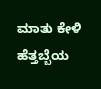ಮಾತು ಕೇಳಿ ಹೆತ್ತಬ್ಬೆಯ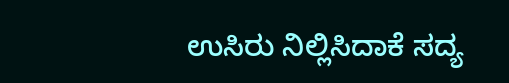ಉಸಿರು ನಿಲ್ಲಿಸಿದಾಕೆ ಸದ್ಯ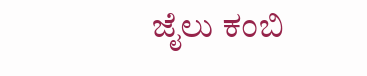ಜೈಲು ಕಂಬಿ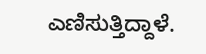ಎಣಿಸುತ್ತಿದ್ದಾಳೆ.